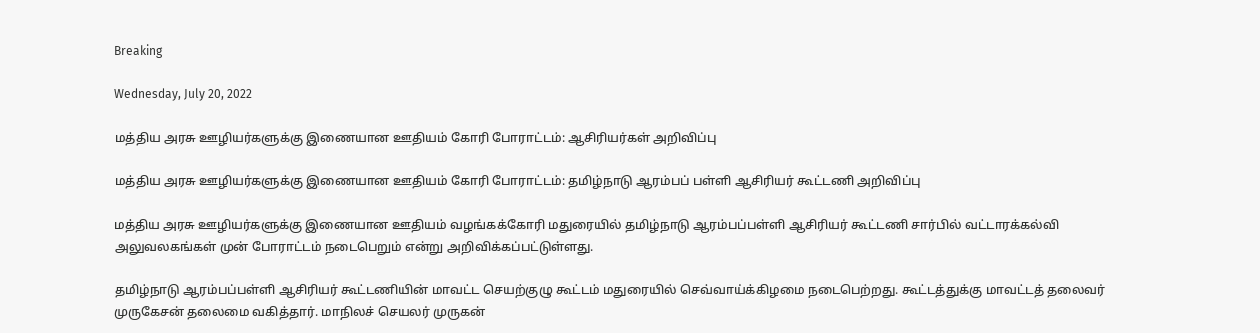Breaking

Wednesday, July 20, 2022

மத்திய அரசு ஊழியர்களுக்கு இணையான ஊதியம் கோரி போராட்டம்: ஆசிரியர்கள் அறிவிப்பு

மத்திய அரசு ஊழியர்களுக்கு இணையான ஊதியம் கோரி போராட்டம்: தமிழ்நாடு ஆரம்பப் பள்ளி ஆசிரியர் கூட்டணி அறிவிப்பு

மத்திய அரசு ஊழியர்களுக்கு இணையான ஊதியம் வழங்கக்கோரி மதுரையில் தமிழ்நாடு ஆரம்பப்பள்ளி ஆசிரியர் கூட்டணி சார்பில் வட்டாரக்கல்வி அலுவலகங்கள் முன் போராட்டம் நடைபெறும் என்று அறிவிக்கப்பட்டுள்ளது.

தமிழ்நாடு ஆரம்பப்பள்ளி ஆசிரியர் கூட்டணியின் மாவட்ட செயற்குழு கூட்டம் மதுரையில் செவ்வாய்க்கிழமை நடைபெற்றது. கூட்டத்துக்கு மாவட்டத் தலைவர் முருகேசன் தலைமை வகித்தார். மாநிலச் செயலர் முருகன்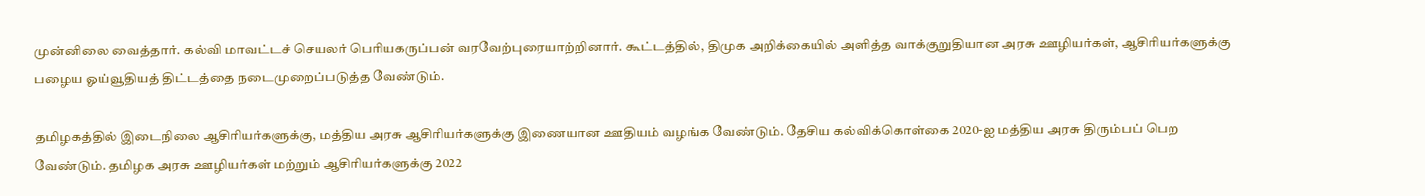முன்னிலை வைத்தார். கல்வி மாவட்டச் செயலர் பெரியகருப்பன் வரவேற்புரையாற்றினார். கூட்டத்தில், திமுக அறிக்கையில் அளித்த வாக்குறுதியான அரசு ஊழியர்கள், ஆசிரியர்களுக்கு பழைய ஓய்வூதியத் திட்டத்தை நடைமுறைப்படுத்த வேண்டும்.

தமிழகத்தில் இடைநிலை ஆசிரியர்களுக்கு, மத்திய அரசு ஆசிரியர்களுக்கு இணையான ஊதியம் வழங்க வேண்டும். தேசிய கல்விக்கொள்கை 2020-ஐ மத்திய அரசு திரும்பப் பெற வேண்டும். தமிழக அரசு ஊழியர்கள் மற்றும் ஆசிரியர்களுக்கு 2022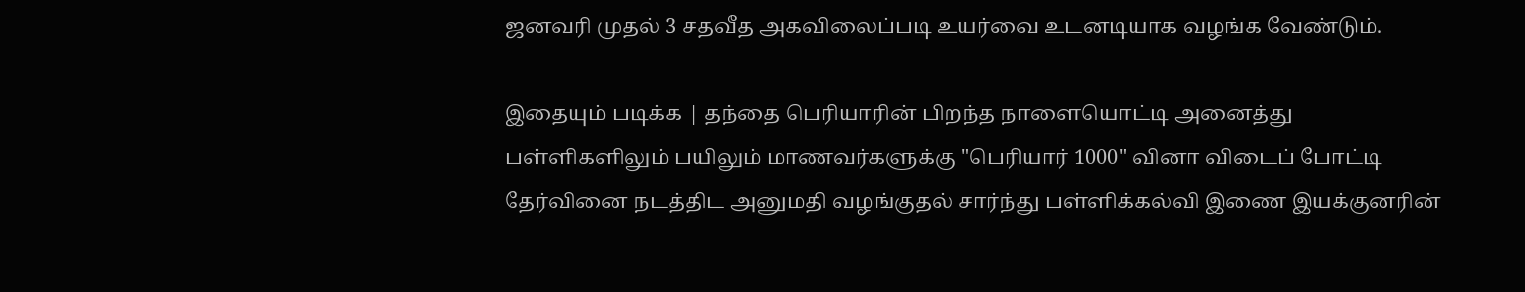ஜனவரி முதல் 3 சதவீத அகவிலைப்படி உயர்வை உடனடியாக வழங்க வேண்டும்.

இதையும் படிக்க | தந்தை பெரியாரின் பிறந்த நாளையொட்டி அனைத்து பள்ளிகளிலும் பயிலும் மாணவர்களுக்கு "பெரியார் 1000" வினா விடைப் போட்டி தேர்வினை நடத்திட அனுமதி வழங்குதல் சார்ந்து பள்ளிக்கல்வி இணை இயக்குனரின்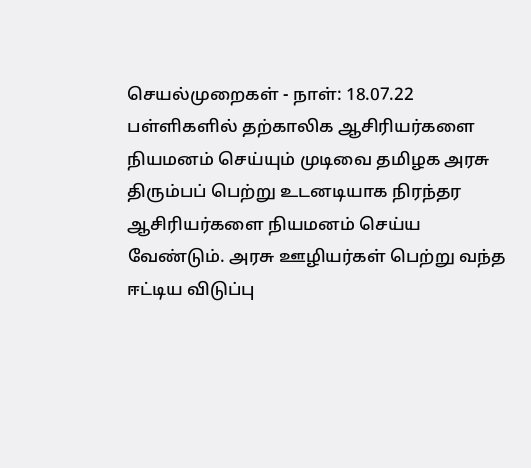செயல்முறைகள் - நாள்: 18.07.22 பள்ளிகளில் தற்காலிக ஆசிரியர்களை நியமனம் செய்யும் முடிவை தமிழக அரசு திரும்பப் பெற்று உடனடியாக நிரந்தர ஆசிரியர்களை நியமனம் செய்ய வேண்டும். அரசு ஊழியர்கள் பெற்று வந்த ஈட்டிய விடுப்பு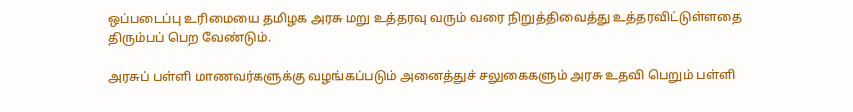ஒப்படைப்பு உரிமையை தமிழக அரசு மறு உத்தரவு வரும் வரை நிறுத்திவைத்து உத்தரவிட்டுள்ளதை திரும்பப் பெற வேண்டும்.

அரசுப் பள்ளி மாணவர்களுக்கு வழங்கப்படும் அனைத்துச் சலுகைகளும் அரசு உதவி பெறும் பள்ளி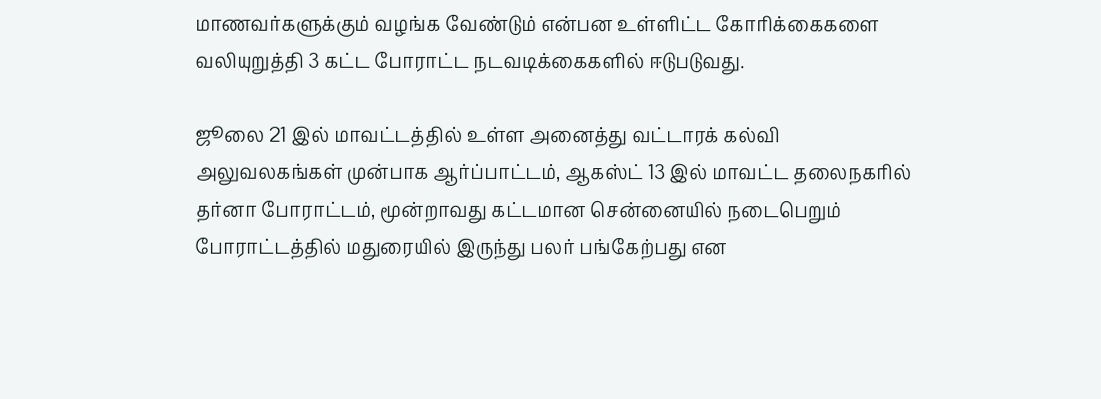மாணவர்களுக்கும் வழங்க வேண்டும் என்பன உள்ளிட்ட கோரிக்கைகளை வலியுறுத்தி 3 கட்ட போராட்ட நடவடிக்கைகளில் ஈடுபடுவது.

ஜூலை 21 இல் மாவட்டத்தில் உள்ள அனைத்து வட்டாரக் கல்வி அலுவலகங்கள் முன்பாக ஆர்ப்பாட்டம், ஆகஸ்ட் 13 இல் மாவட்ட தலைநகரில் தர்னா போராட்டம், மூன்றாவது கட்டமான சென்னையில் நடைபெறும் போராட்டத்தில் மதுரையில் இருந்து பலர் பங்கேற்பது என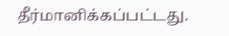தீர்மானிக்கப்பட்டது.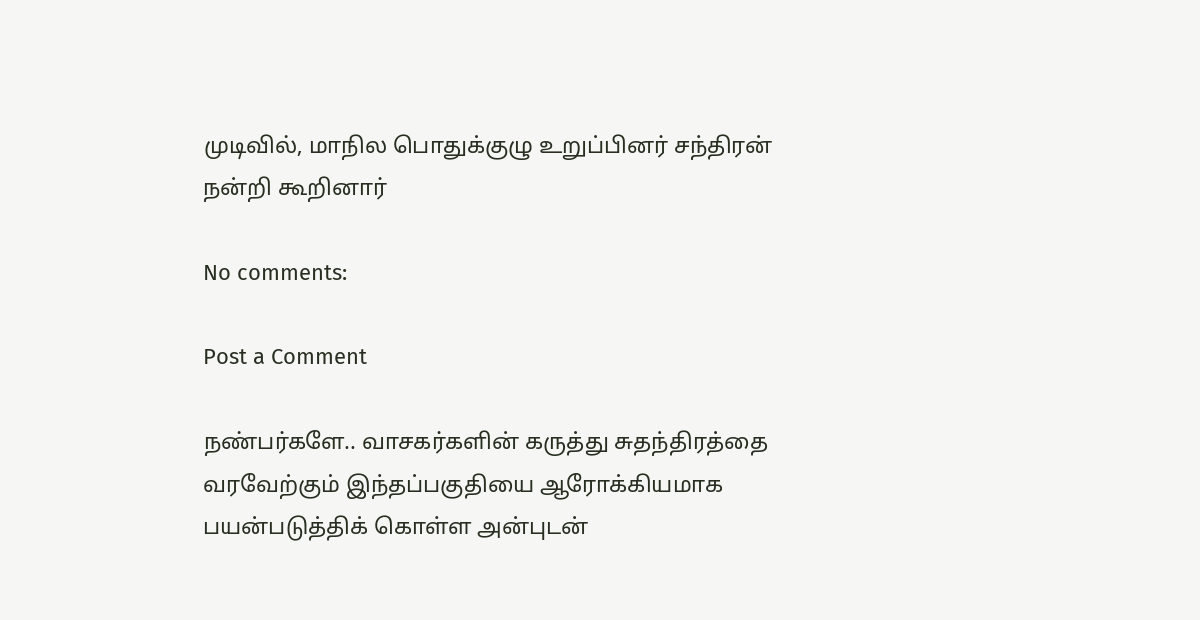முடிவில், மாநில பொதுக்குழு உறுப்பினர் சந்திரன் நன்றி கூறினார்

No comments:

Post a Comment

நண்பர்களே.. வாசகர்களின் கருத்து சுதந்திரத்தை வரவேற்கும் இந்தப்பகுதியை ஆரோக்கியமாக பயன்படுத்திக் கொள்ள அன்புடன்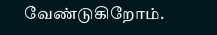வேண்டுகிறோம்.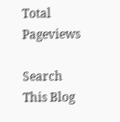Total Pageviews

Search This Blog